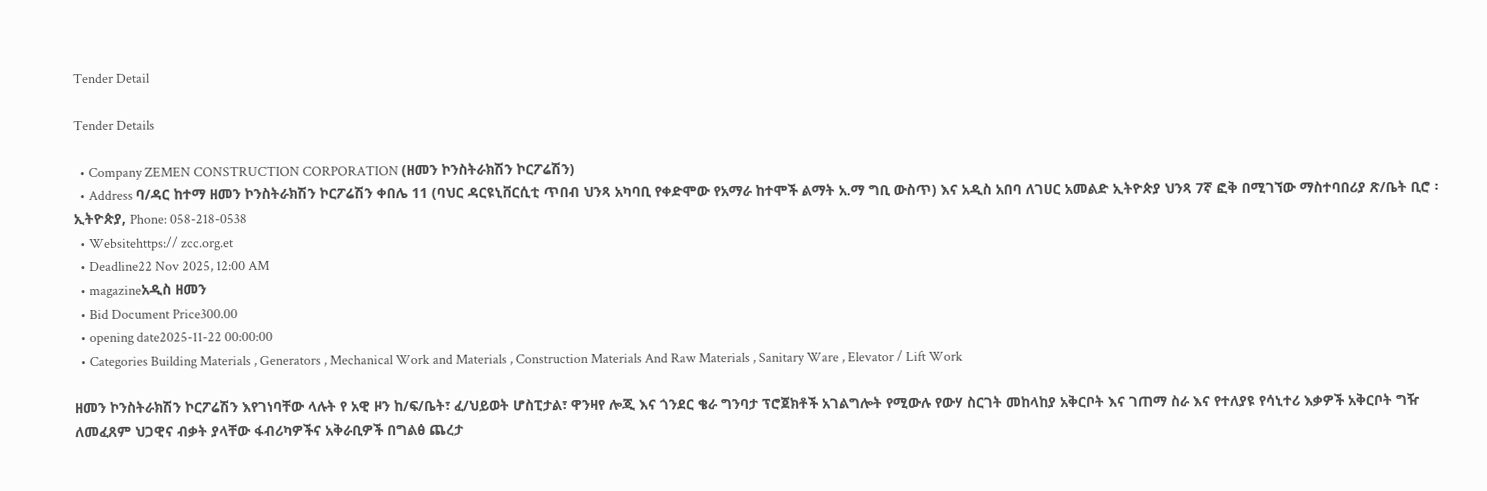Tender Detail

Tender Details

  • Company ZEMEN CONSTRUCTION CORPORATION (ዘመን ኮንስትራክሽን ኮርፖሬሽን)
  • Address ባ/ዳር ከተማ ዘመን ኮንስትራክሽን ኮርፖሬሽን ቀበሌ 11 (ባህር ዳርዩኒቨርሲቲ ጥበብ ህንጻ አካባቢ የቀድሞው የአማራ ከተሞች ልማት አ.ማ ግቢ ውስጥ) እና አዲስ አበባ ለገሀር አመልድ ኢትዮጵያ ህንጻ 7ኛ ፎቅ በሚገኘው ማስተባበሪያ ጽ/ቤት ቢሮ ፡ ኢትዮጵያ, Phone: 058-218-0538
  • Websitehttps:// zcc.org.et
  • Deadline22 Nov 2025, 12:00 AM
  • magazineአዲስ ዘመን
  • Bid Document Price300.00
  • opening date2025-11-22 00:00:00
  • Categories Building Materials , Generators , Mechanical Work and Materials , Construction Materials And Raw Materials , Sanitary Ware , Elevator / Lift Work

ዘመን ኮንስትራክሽን ኮርፖሬሽን እየገነባቸው ላሉት የ አዊ ዞን ከ/ፍ/ቤት፣ ፈ/ህይወት ሆስፒታል፣ ዋንዛየ ሎጂ እና ጎንደር ቄራ ግንባታ ፕሮጀክቶች አገልግሎት የሚውሉ የውሃ ስርገት መከላከያ አቅርቦት እና ገጠማ ስራ እና የተለያዩ የሳኒተሪ እቃዎች አቅርቦት ግዥ ለመፈጸም ህጋዊና ብቃት ያላቸው ፋብሪካዎችና አቅራቢዎች በግልፅ ጨረታ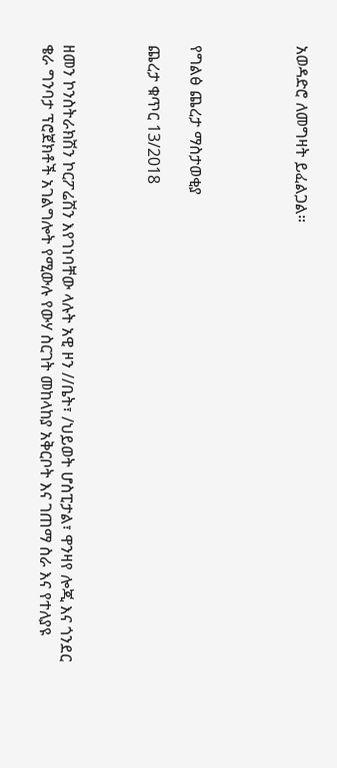አወዳድሮ ለመግዛት ይፈልጋል።




የግልፅ ጨረታ ማስታወቂያ

ጨረታ ቁጥር 13/2018



ዘመን ኮንስትራክሽን ኮርፖሬሽን እየገነባቸው ላሉት አዊ ዞን //ቤት፣ /ህይወት ሆስፒታል፣ ዋንዛየ ሎጂ እና ጎንደር ቄራ ግንባታ ፕሮጀክቶች አገልግሎት የሚውሉ የውሃ ስርገት መከላከያ አቅርቦት እና ገጠማ ስራ እና የተለያዩ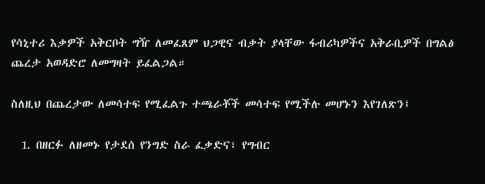የሳኒተሪ እቃዎች አቅርቦት ግዥ ለመፈጸም ህጋዊና ብቃት ያላቸው ፋብሪካዎችና አቅራቢዎች በግልፅ ጨረታ አወዳድሮ ለመግዛት ይፈልጋል።

ስለዚህ በጨረታው ለመሳተፍ የሚፈልጉ ተጫራቾች መሳተፍ የሚችሉ መሆኑን እየገለጽን፤

  1. በዘርፉ ለዘመኑ የታደሰ የንግድ ስራ ፈቃድና፣ የግብር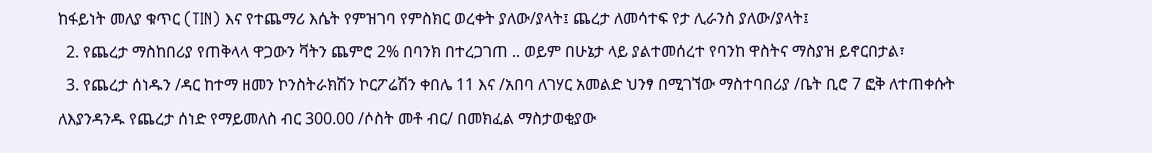ከፋይነት መለያ ቁጥር (TIN) እና የተጨማሪ እሴት የምዝገባ የምስክር ወረቀት ያለው/ያላት፤ ጨረታ ለመሳተፍ የታ ሊራንስ ያለው/ያላት፤
  2. የጨረታ ማስከበሪያ የጠቅላላ ዋጋውን ቫትን ጨምሮ 2% በባንክ በተረጋገጠ .. ወይም በሁኔታ ላይ ያልተመሰረተ የባንከ ዋስትና ማስያዝ ይኖርበታል፣
  3. የጨረታ ሰነዱን /ዳር ከተማ ዘመን ኮንስትራክሽን ኮርፖሬሽን ቀበሌ 11 እና /አበባ ለገሃር አመልድ ህንፃ በሚገኘው ማስተባበሪያ /ቤት ቢሮ 7 ፎቅ ለተጠቀሱት ለእያንዳንዱ የጨረታ ሰነድ የማይመለስ ብር 300.00 /ሶስት መቶ ብር/ በመክፈል ማስታወቂያው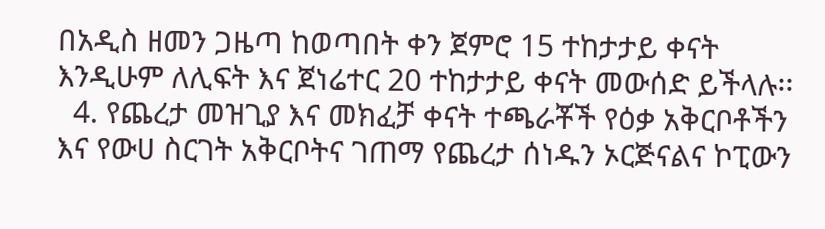በአዲስ ዘመን ጋዜጣ ከወጣበት ቀን ጀምሮ 15 ተከታታይ ቀናት እንዲሁም ለሊፍት እና ጀነሬተር 20 ተከታታይ ቀናት መውሰድ ይችላሉ፡፡
  4. የጨረታ መዝጊያ እና መክፈቻ ቀናት ተጫራቾች የዕቃ አቅርቦቶችን እና የውሀ ስርገት አቅርቦትና ገጠማ የጨረታ ሰነዱን ኦርጅናልና ኮፒውን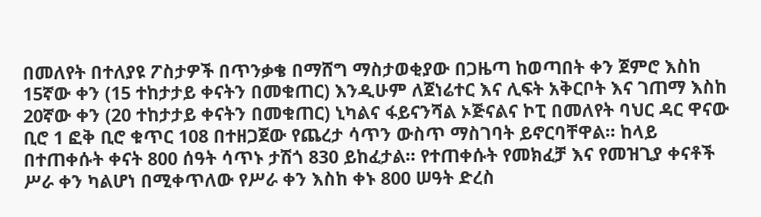በመለየት በተለያዩ ፖስታዎች በጥንቃቄ በማሸግ ማስታወቂያው በጋዜጣ ከወጣበት ቀን ጀምሮ እስከ 15ኛው ቀን (15 ተከታታይ ቀናትን በመቁጠር) እንዲሁም ለጀነሬተር እና ሊፍት አቅርቦት እና ገጠማ እስከ 20ኛው ቀን (20 ተከታታይ ቀናትን በመቁጠር) ኒካልና ፋይናንሻል ኦጅናልና ኮፒ በመለየት ባህር ዳር ዋናው ቢሮ 1 ፎቅ ቢሮ ቁጥር 108 በተዘጋጀው የጨረታ ሳጥን ውስጥ ማስገባት ይኖርባቸዋል። ከላይ በተጠቀሱት ቀናት 800 ሰዓት ሳጥኑ ታሽጎ 830 ይከፈታል። የተጠቀሱት የመክፈቻ እና የመዝጊያ ቀናቶች ሥራ ቀን ካልሆነ በሚቀጥለው የሥራ ቀን እስከ ቀኑ 800 ሠዓት ድረስ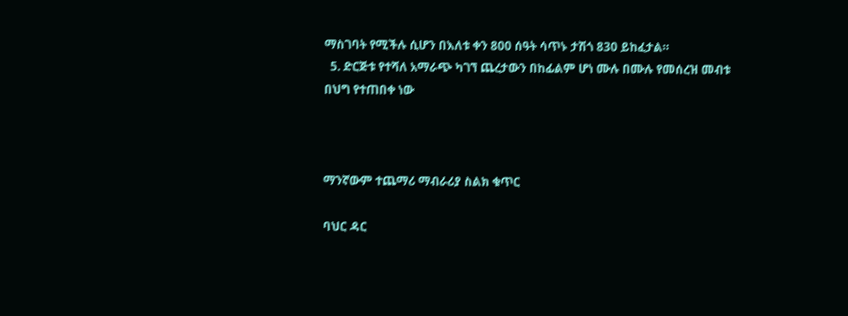ማስገባት የሚችሉ ሲሆን በእለቱ ቀን 800 ሰዓት ሳጥኑ ታሽጎ 830 ይከፈታል።
  5. ድርጅቱ የተሻለ አማራጭ ካገኘ ጨረታውን በከፊልም ሆነ ሙሉ በሙሉ የመሰረዝ መብቱ በህግ የተጠበቀ ነው



ማንኛውም ተጨማሪ ማብራሪያ ስልክ ቁጥር

ባህር ዳር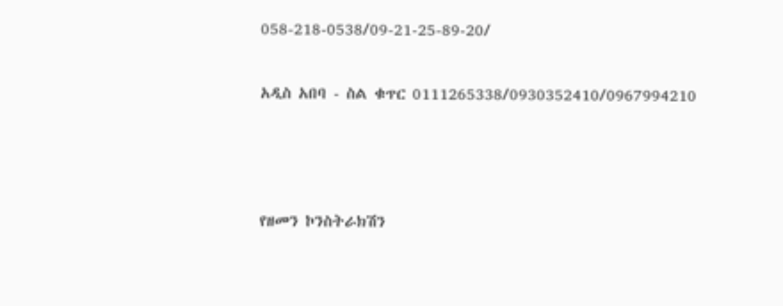058-218-0538/09-21-25-89-20/

አዲስ አበባ - ስል ቁጥር 0111265338/0930352410/0967994210



የዘመን ኮንስትራክሽን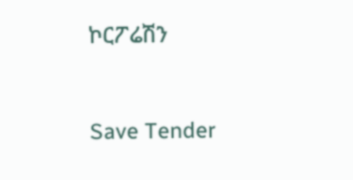ኮርፖሬሽን



Save Tender